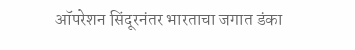ऑपरेशन सिंदूरनंतर भारताचा जगात डंका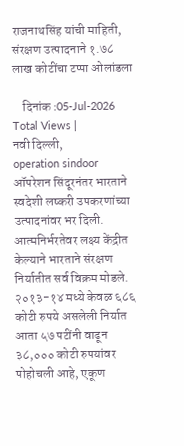राजनाथसिंह यांची माहिती, संरक्षण उत्पादनाने १.७८ लाख कोटींचा टप्पा ओलांडला

    दिनांक :05-Jul-2026
Total Views |
नवी दिल्ली,
operation sindoor ऑपरेशन सिंदूरनंतर भारताने स्वदेशी लष्करी उपकरणांच्या उत्पादनांवर भर दिली. आत्मनिर्भरतेवर लक्ष्य केंद्रीत केल्याने भारताने संरक्षण निर्यातीत सर्व विक्रम मोडले. २०१३-१४ मध्ये केवळ ६८६ कोटी रुपये असलेली निर्यात आता ५७ पटींनी वाढून ३८,००० कोटी रुपयांवर पोहोचली आहे, एकूण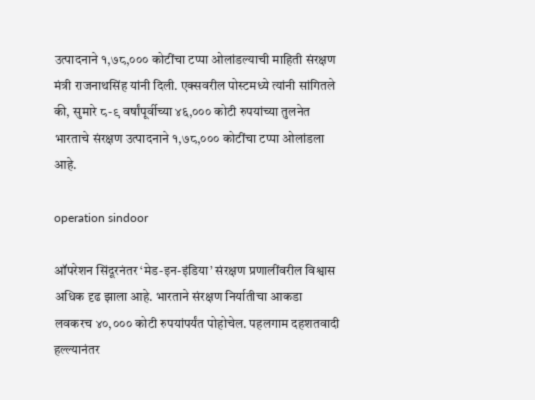उत्पादनाने १,७८,००० कोटींचा टप्पा ओलांडल्याची माहिती संरक्षण मंत्री राजनाथसिंह यांनी दिली. एक्सवरील पोस्टमध्ये त्यांनी सांगितले की, सुमारे ८-९ वर्षांपूर्वीच्या ४६,००० कोटी रुपयांच्या तुलनेत भारताचे संरक्षण उत्पादनाने १,७८,००० कोटींचा टप्पा ओलांडला आहे.

operation sindoor

ऑपरेशन सिंदूरनंतर ‘मेड-इन-इंडिया’ संरक्षण प्रणालींवरील विश्वास अधिक दृढ झाला आहे. भारताने संरक्षण निर्यातीचा आकडा लवकरच ४०,००० कोटी रुपयांपर्यंत पोहोचेल. पहलगाम दहशतवादी हल्ल्यानंतर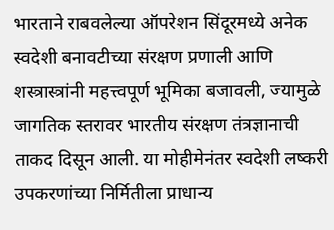भारताने राबवलेल्या ऑपरेशन सिंदूरमध्ये अनेक स्वदेशी बनावटीच्या संरक्षण प्रणाली आणि शस्त्रास्त्रांनी महत्त्वपूर्ण भूमिका बजावली, ज्यामुळे जागतिक स्तरावर भारतीय संरक्षण तंत्रज्ञानाची ताकद दिसून आली. या मोहीमेनंतर स्वदेशी लष्करी उपकरणांच्या निर्मितीला प्राधान्य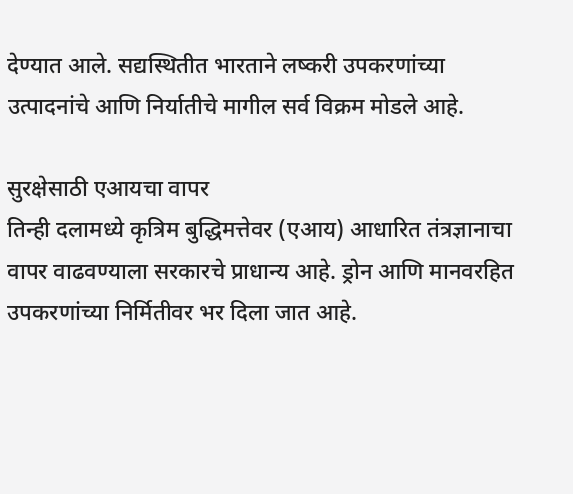देण्यात आले. सद्यस्थितीत भारताने लष्करी उपकरणांच्या उत्पादनांचे आणि निर्यातीचे मागील सर्व विक्रम मोडले आहे.

सुरक्षेसाठी एआयचा वापर
तिन्ही दलामध्ये कृत्रिम बुद्धिमत्तेवर (एआय) आधारित तंत्रज्ञानाचा वापर वाढवण्याला सरकारचे प्राधान्य आहे. ड्रोन आणि मानवरहित उपकरणांच्या निर्मितीवर भर दिला जात आहे.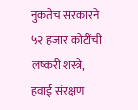नुकतेच सरकारने ५२ हजार कोटींची लष्करी शस्त्रे, हवाई संरक्षण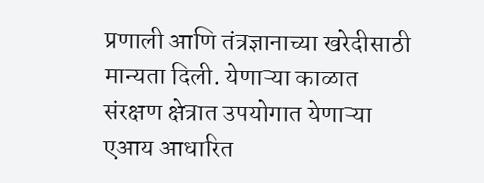प्रणाली आणि तंत्रज्ञानाच्या खरेदीसाठी मान्यता दिली. येणाऱ्या काळात संरक्षण क्षेत्रात उपयोगात येणाऱ्या एआय आधारित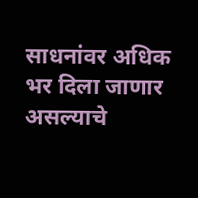साधनांवर अधिक भर दिला जाणार असल्याचे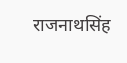राजनाथसिंह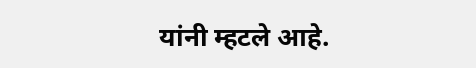यांनी म्हटले आहे.